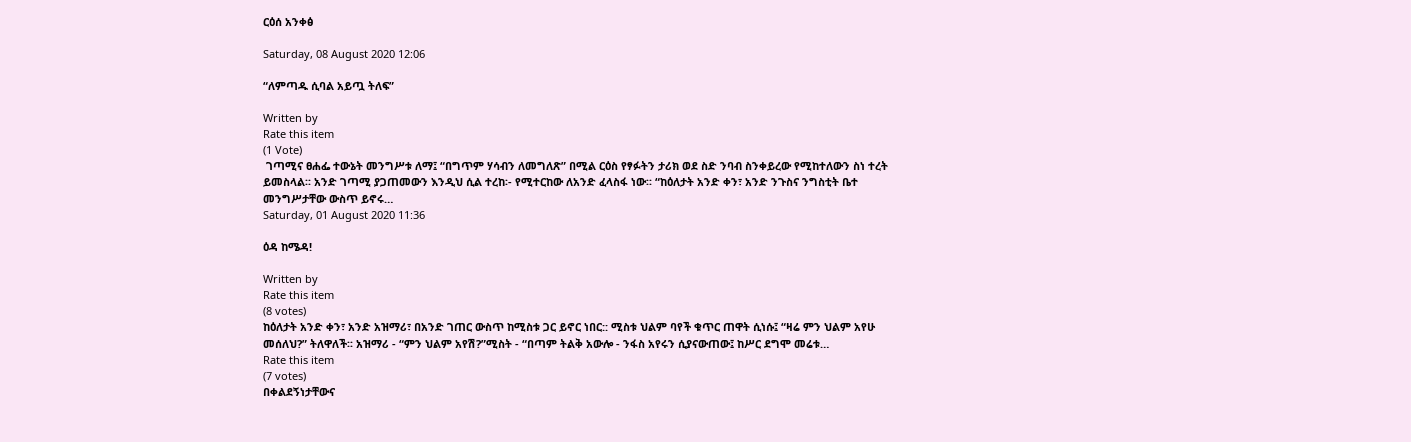ርዕሰ አንቀፅ

Saturday, 08 August 2020 12:06

“ለምጣዱ ሲባል አይጧ ትለፍ”

Written by
Rate this item
(1 Vote)
 ገጣሚና ፀሐፌ ተውኔት መንግሥቱ ለማ፤ “በግጥም ሃሳብን ለመግለጽ” በሚል ርዕስ የፃፉትን ታሪክ ወደ ስድ ንባብ ስንቀይረው የሚከተለውን ስነ ተረት ይመስላል፡፡ አንድ ገጣሚ ያጋጠመውን እንዲህ ሲል ተረከ፡- የሚተርከው ለአንድ ፈላስፋ ነው፡፡ “ከዕለታት አንድ ቀን፣ አንድ ንጉስና ንግስቲት ቤተ መንግሥታቸው ውስጥ ይኖሩ…
Saturday, 01 August 2020 11:36

ዕዳ ከሜዳ!

Written by
Rate this item
(8 votes)
ከዕለታት አንድ ቀን፣ አንድ አዝማሪ፣ በአንድ ገጠር ውስጥ ከሚስቱ ጋር ይኖር ነበር:: ሚስቱ ህልም ባየች ቁጥር ጠዋት ሲነሱ፤ “ዛሬ ምን ህልም አየሁ መሰለህ?” ትለዋለች፡፡ አዝማሪ - “ምን ህልም አየሽ?”ሚስት - “በጣም ትልቅ አውሎ - ንፋስ አየሩን ሲያናውጠው፤ ከሥር ደግሞ መሬቱ…
Rate this item
(7 votes)
በቀልደኝነታቸውና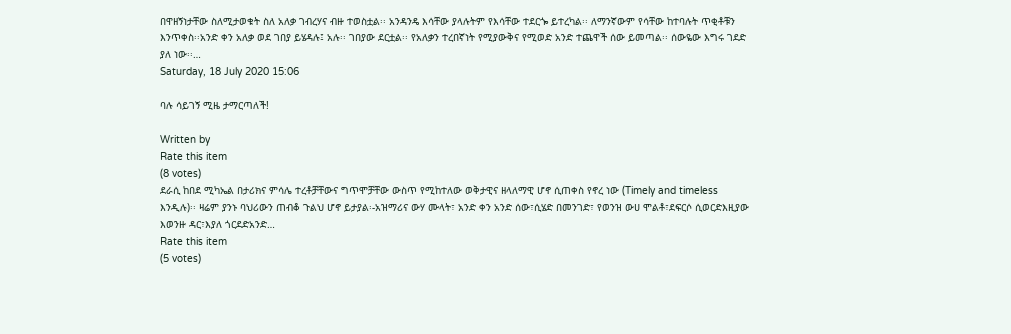በዋዘኝነታቸው ስለሚታወቁት ስለ አለቃ ገብረሃና ብዙ ተወስቷል፡፡ አንዳንዴ እሳቸው ያላሉትም የእሳቸው ተደርጐ ይተረካል፡፡ ለማንኛውም የሳቸው ከተባሉት ጥቂቶቹን እንጥቀስ፡፡አንድ ቀን አለቃ ወደ ገበያ ይሄዳሉ፤ አሉ፡፡ ገበያው ደርቷል፡፡ የአለቃን ተረበኛነት የሚያውቅና የሚወድ አንድ ተጨዋች ሰው ይመጣል፡፡ ሰውዬው እግሩ ገደድ ያለ ነው፡፡…
Saturday, 18 July 2020 15:06

ባሉ ሳይገኝ ሚዜ ታማርጣለች!

Written by
Rate this item
(8 votes)
ደራሲ ከበደ ሚካኤል በታሪክና ምሳሌ ተረቶቻቸውና ግጥሞቻቸው ውስጥ የሚከተለው ወቅታዊና ዘላለማዊ ሆኖ ሲጠቀስ የኖረ ነው (Timely and timeless እንዲሉ)፡፡ ዛሬም ያንኑ ባህሪውን ጠብቆ ጉልህ ሆኖ ይታያል፡-አዝማሪና ውሃ ሙላት፣ አንድ ቀን አንድ ሰው፣ሲሄድ በመንገድ፣ የወንዝ ውሀ ሞልቶ፣ደፍርሶ ሲወርድእዚያው እወንዙ ዳር፣እያለ ጎርደድአንድ…
Rate this item
(5 votes)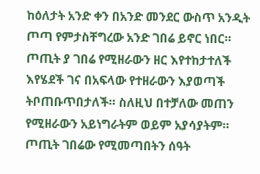ከዕለታት አንድ ቀን በአንድ መንደር ውስጥ አንዲት ጦጣ የምታስቸግረው አንድ ገበሬ ይኖር ነበር። ጦጢት ያ ገበሬ የሚዘራውን ዘር እየተከታተለች እየሄደች ገና በአፍላው የተዘራውን እያወጣች ትቦጠቡጥበታለች። ስለዚህ በተቻለው መጠን የሚዘራውን አይነግራትም ወይም አያሳያትም። ጦጢት ገበሬው የሚመጣበትን ሰዓት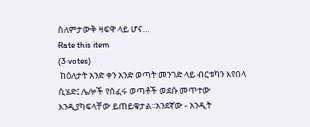ስለምታውቅ ዛፍዋ ላይ ሆና…
Rate this item
(3 votes)
 ከዕለታት አንድ ቀን አንድ ወጣት መንገድ ላይ ብርቱካን እየበላ ሲሄድ፤ ሌሎች የሰፈሩ ወጣቶች ወደሱ መጥተው እንዲያካፍላቸው ይጠይቁታል፡፡አንደኛው - አንዲት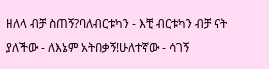ዘለላ ብቻ ስጠኝ?ባለብርቱካን - እቺ ብርቱካን ብቻ ናት ያለችው - ለእኔም አትበቃኝ!ሁለተኛው - ሳገኝ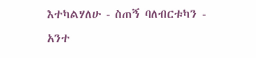እተካልሃለሁ - ስጠኝ ባለብርቱካን - አንተ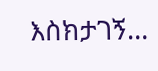እስክታገኝ…